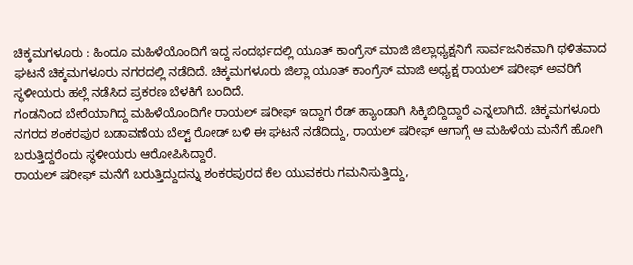ಚಿಕ್ಕಮಗಳೂರು : ಹಿಂದೂ ಮಹಿಳೆಯೊಂದಿಗೆ ಇದ್ದ ಸಂದರ್ಭದಲ್ಲಿ ಯೂತ್ ಕಾಂಗ್ರೆಸ್ ಮಾಜಿ ಜಿಲ್ಲಾಧ್ಯಕ್ಷನಿಗೆ ಸಾರ್ವಜನಿಕವಾಗಿ ಥಳಿತವಾದ ಘಟನೆ ಚಿಕ್ಕಮಗಳೂರು ನಗರದಲ್ಲಿ ನಡೆದಿದೆ. ಚಿಕ್ಕಮಗಳೂರು ಜಿಲ್ಲಾ ಯೂತ್ ಕಾಂಗ್ರೆಸ್ ಮಾಜಿ ಅಧ್ಯಕ್ಷ ರಾಯಲ್ ಷರೀಫ್ ಅವರಿಗೆ ಸ್ಥಳೀಯರು ಹಲ್ಲೆ ನಡೆಸಿದ ಪ್ರಕರಣ ಬೆಳಕಿಗೆ ಬಂದಿದೆ.
ಗಂಡನಿಂದ ಬೇರೆಯಾಗಿದ್ದ ಮಹಿಳೆಯೊಂದಿಗೇ ರಾಯಲ್ ಷರೀಫ್ ಇದ್ದಾಗ ರೆಡ್ ಹ್ಯಾಂಡಾಗಿ ಸಿಕ್ಕಿಬಿದ್ದಿದ್ದಾರೆ ಎನ್ನಲಾಗಿದೆ. ಚಿಕ್ಕಮಗಳೂರು ನಗರದ ಶಂಕರಪುರ ಬಡಾವಣೆಯ ಬೆಲ್ಟ್ ರೋಡ್ ಬಳಿ ಈ ಘಟನೆ ನಡೆದಿದ್ದು, ರಾಯಲ್ ಷರೀಫ್ ಆಗಾಗ್ಗೆ ಆ ಮಹಿಳೆಯ ಮನೆಗೆ ಹೋಗಿ ಬರುತ್ತಿದ್ದರೆಂದು ಸ್ಥಳೀಯರು ಆರೋಪಿಸಿದ್ದಾರೆ.
ರಾಯಲ್ ಷರೀಫ್ ಮನೆಗೆ ಬರುತ್ತಿದ್ದುದನ್ನು ಶಂಕರಪುರದ ಕೆಲ ಯುವಕರು ಗಮನಿಸುತ್ತಿದ್ದು,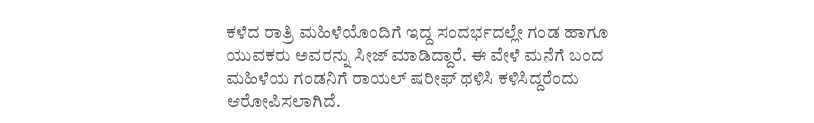ಕಳೆದ ರಾತ್ರಿ ಮಹಿಳೆಯೊಂದಿಗೆ ಇದ್ದ ಸಂದರ್ಭದಲ್ಲೇ ಗಂಡ ಹಾಗೂ ಯುವಕರು ಅವರನ್ನು ಸೀಜ್ ಮಾಡಿದ್ದಾರೆ. ಈ ವೇಳೆ ಮನೆಗೆ ಬಂದ ಮಹಿಳೆಯ ಗಂಡನಿಗೆ ರಾಯಲ್ ಷರೀಫ್ ಥಳಿಸಿ ಕಳಿಸಿದ್ದರೆಂದು ಆರೋಪಿಸಲಾಗಿದೆ.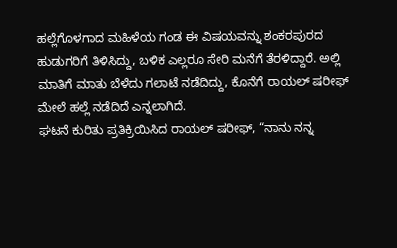ಹಲ್ಲೆಗೊಳಗಾದ ಮಹಿಳೆಯ ಗಂಡ ಈ ವಿಷಯವನ್ನು ಶಂಕರಪುರದ ಹುಡುಗರಿಗೆ ತಿಳಿಸಿದ್ದು, ಬಳಿಕ ಎಲ್ಲರೂ ಸೇರಿ ಮನೆಗೆ ತೆರಳಿದ್ದಾರೆ. ಅಲ್ಲಿ ಮಾತಿಗೆ ಮಾತು ಬೆಳೆದು ಗಲಾಟೆ ನಡೆದಿದ್ದು, ಕೊನೆಗೆ ರಾಯಲ್ ಷರೀಫ್ ಮೇಲೆ ಹಲ್ಲೆ ನಡೆದಿದೆ ಎನ್ನಲಾಗಿದೆ.
ಘಟನೆ ಕುರಿತು ಪ್ರತಿಕ್ರಿಯಿಸಿದ ರಾಯಲ್ ಷರೀಫ್, “ನಾನು ನನ್ನ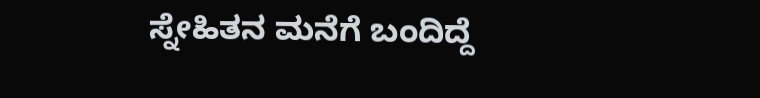ಸ್ನೇಹಿತನ ಮನೆಗೆ ಬಂದಿದ್ದೆ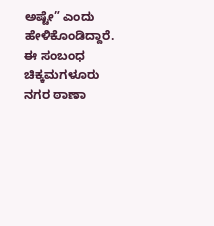ಅಷ್ಟೇ” ಎಂದು ಹೇಳಿಕೊಂಡಿದ್ದಾರೆ. ಈ ಸಂಬಂಧ ಚಿಕ್ಕಮಗಳೂರು ನಗರ ಠಾಣಾ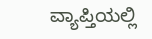ವ್ಯಾಪ್ತಿಯಲ್ಲಿ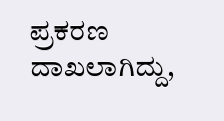ಪ್ರಕರಣ ದಾಖಲಾಗಿದ್ದು,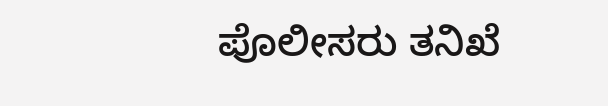ಪೊಲೀಸರು ತನಿಖೆ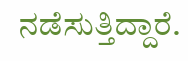ನಡೆಸುತ್ತಿದ್ದಾರೆ.